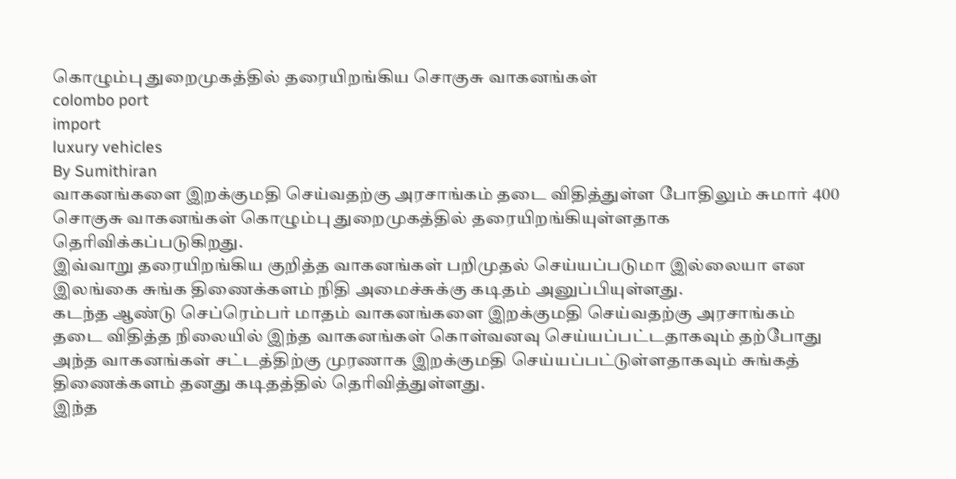கொழும்பு துறைமுகத்தில் தரையிறங்கிய சொகுசு வாகனங்கள்
colombo port
import
luxury vehicles
By Sumithiran
வாகனங்களை இறக்குமதி செய்வதற்கு அரசாங்கம் தடை விதித்துள்ள போதிலும் சுமார் 400 சொகுசு வாகனங்கள் கொழும்பு துறைமுகத்தில் தரையிறங்கியுள்ளதாக தெரிவிக்கப்படுகிறது.
இவ்வாறு தரையிறங்கிய குறித்த வாகனங்கள் பறிமுதல் செய்யப்படுமா இல்லையா என இலங்கை சுங்க திணைக்களம் நிதி அமைச்சுக்கு கடிதம் அனுப்பியுள்ளது.
கடந்த ஆண்டு செப்ரெம்பர் மாதம் வாகனங்களை இறக்குமதி செய்வதற்கு அரசாங்கம் தடை விதித்த நிலையில் இந்த வாகனங்கள் கொள்வனவு செய்யப்பட்டதாகவும் தற்போது அந்த வாகனங்கள் சட்டத்திற்கு முரணாக இறக்குமதி செய்யப்பட்டுள்ளதாகவும் சுங்கத் திணைக்களம் தனது கடிதத்தில் தெரிவித்துள்ளது.
இந்த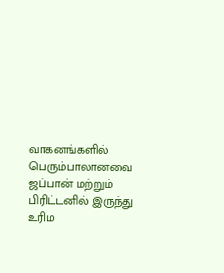வாகனங்களில் பெரும்பாலானவை ஜப்பான் மற்றும் பிரிட்டனில் இருந்து உரிம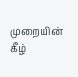முறையின் கீழ்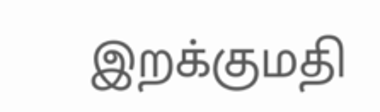இறக்குமதி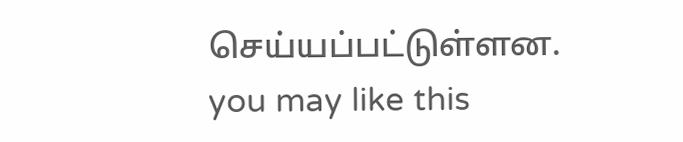செய்யப்பட்டுள்ளன.
you may like this